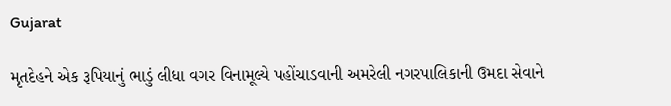Gujarat

મૃતદેહને એક રૂપિયાનું ભાડું લીધા વગર વિનામૂલ્યે પહોંચાડવાની અમરેલી નગરપાલિકાની ઉમદા સેવાને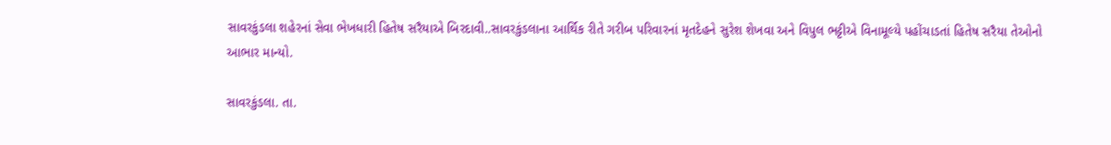સાવરકુંડલા શહેરનાં સેવા ભેખધારી હિતેષ સરૈયાએ બિરદાવી..સાવરકુંડલાના આર્થિક રીતે ગરીબ પરિવારનાં મૃતદેહને સુરેશ શેખવા અને વિપુલ ભટ્ટીએ વિનામૂલ્યે પહોંચાડતાં હિતેષ સરૈયા તેઓનો આભાર માન્યો.

સાવરકુંડલા. તા.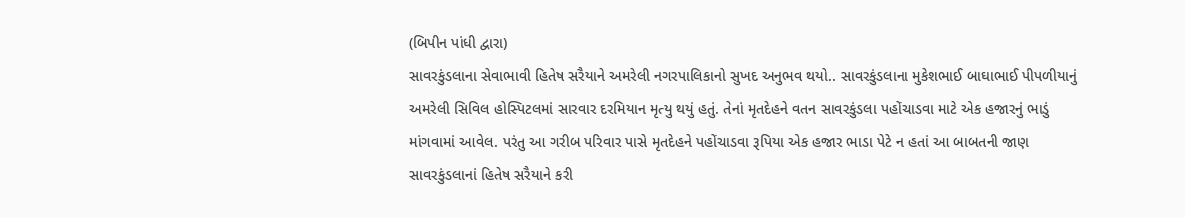(બિપીન પાંધી દ્વારા)
સાવરકુંડલાના સેવાભાવી હિતેષ સરૈયાને અમરેલી નગરપાલિકાનો સુખદ અનુભવ થયો.. સાવરકુંડલાના મુકેશભાઈ બાઘાભાઈ પીપળીયાનું અમરેલી સિવિલ હોસ્પિટલમાં સારવાર દરમિયાન મૃત્યુ થયું હતું. તેનાં મૃતદેહને વતન સાવરકુંડલા પહોંચાડવા માટે એક હજારનું ભાડું માંગવામાં આવેલ. પરંતુ આ ગરીબ પરિવાર પાસે મૃતદેહને પહોંચાડવા રૂપિયા એક હજાર ભાડા પેટે ન હતાં આ બાબતની જાણ સાવરકુંડલાનાં હિતેષ સરૈયાને કરી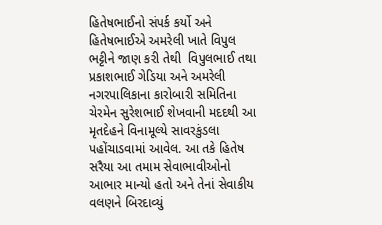હિતેષભાઈનો સંપર્ક કર્યો અને હિતેષભાઈએ અમરેલી ખાતે વિપુલ ભટ્ટીને જાણ કરી તેથી  વિપુલભાઈ તથા પ્રકાશભાઈ ગેડિયા અને અમરેલી નગરપાલિકાના કારોબારી સમિતિના ચેરમેન સુરેશભાઈ શેખવાની મદદથી આ મૃતદેહને વિનામૂલ્યે સાવરકુંડલા પહોંચાડવામાં આવેલ. આ તકે હિતેષ સરૈયા આ તમામ સેવાભાવીઓનો આભાર માન્યો હતો અને તેનાં સેવાકીય વલણને બિરદાવ્યું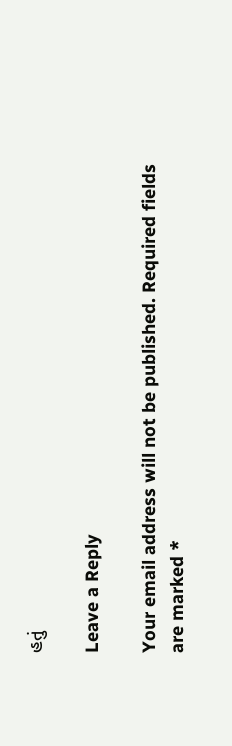હતું

Leave a Reply

Your email address will not be published. Required fields are marked *